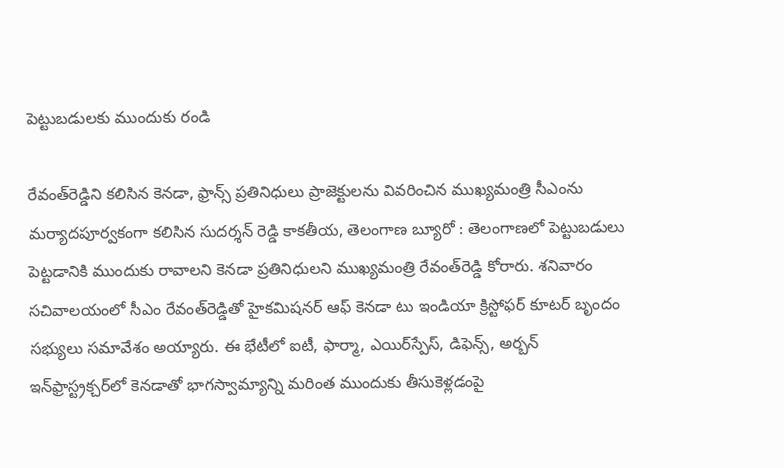పెట్టుబ‌డుల‌కు ముందుకు రండి

రేవంత్‌రెడ్డిని క‌లిసిన‌ కెన‌డా, ఫ్రాన్స్ ప్ర‌తినిధులు ప్రాజెక్టులను వివ‌రించిన ముఖ్య‌మంత్రి సీఎంను మ‌ర్యాద‌పూర్వ‌కంగా కలిసిన సుదర్శన్ రెడ్డి కాక‌తీయ‌, తెలంగాణ బ్యూరో : తెలంగాణలో పెట్టుబడులు పెట్టడానికి ముందుకు రావాలని కెనడా ప్రతినిధులని ముఖ్యమంత్రి రేవంత్‌రెడ్డి కోరారు. శనివారం సచివాలయంలో సీఎం రేవంత్‌రెడ్డితో హైకమిషనర్ ఆఫ్ కెనడా టు ఇండియా క్రిస్టోఫర్ కూటర్ బృందం సభ్యులు సమావేశం అయ్యారు. ఈ భేటీలో ఐటీ, ఫార్మా, ఎయిర్‌స్పేస్, డిఫెన్స్, అర్బన్ ఇన్‌ఫ్రాస్ట్రక్చర్‌లో కెనడాతో భాగస్వామ్యాన్ని మరింత ముందుకు తీసుకెళ్లడంపై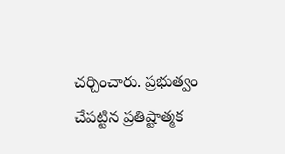చర్చించారు. ప్రభుత్వం చేపట్టిన ప్రతిష్టాత్మక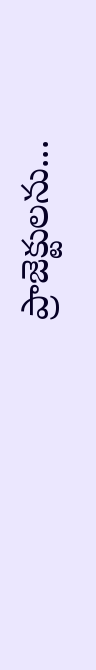ప్రాజెక్టులను...